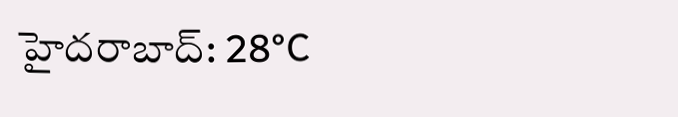హైదరాబాద్: 28°C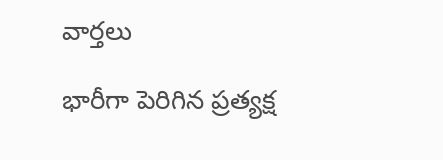వార్తలు

భారీగా పెరిగిన ప్రత్యక్ష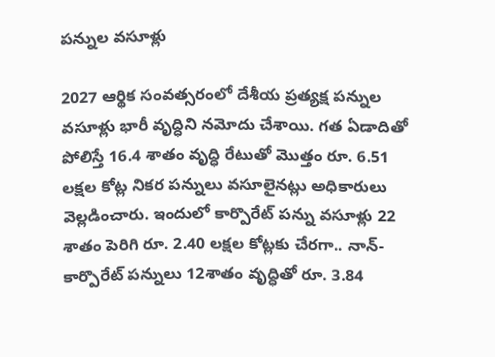పన్నుల వసూళ్లు

2027 ఆర్థిక సంవత్సరంలో దేశీయ ప్రత్యక్ష పన్నుల వసూళ్లు భారీ వృద్ధిని నమోదు చేశాయి. గత ఏడాదితో పోలిస్తే 16.4 శాతం వృద్ధి రేటుతో మొత్తం రూ. 6.51 లక్షల కోట్ల నికర పన్నులు వసూలైనట్లు అధికారులు వెల్లడించారు. ఇందులో కార్పొరేట్ పన్ను వసూళ్లు 22 శాతం పెరిగి రూ. 2.40 లక్షల కోట్లకు చేరగా.. నాన్-కార్పొరేట్ పన్నులు 12శాతం వృద్ధితో రూ. 3.84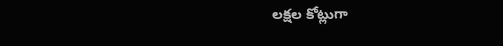లక్షల కోట్లుగా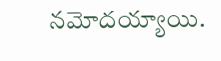నమోదయ్యాయి.